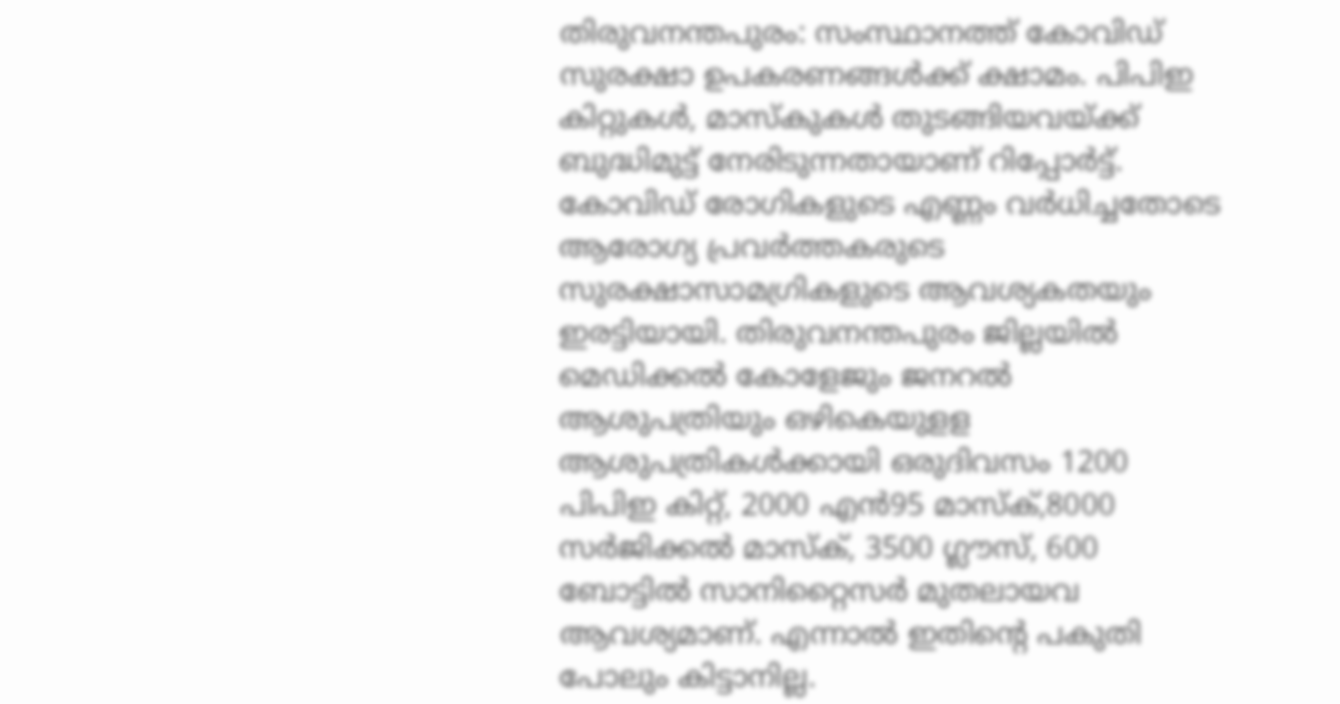തിരുവനന്തപുരം: സംസ്ഥാനത്ത് കോവിഡ് സുരക്ഷാ ഉപകരണങ്ങൾക്ക് ക്ഷാമം. പിപിഇ കിറ്റുകൾ, മാസ്കുകൾ തുടങ്ങിയവയ്ക്ക് ബുദ്ധിമുട്ട് നേരിടുന്നതായാണ് റിപ്പോർട്ട്. കോവിഡ് രോഗികളുടെ എണ്ണം വർധിച്ചതോടെ ആരോഗ്യ പ്രവർത്തകരുടെ സുരക്ഷാസാമഗ്രികളുടെ ആവശ്യകതയും ഇരട്ടിയായി. തിരുവനന്തപുരം ജില്ലയിൽ മെഡിക്കൽ കോളേജും ജനറൽ ആശുപത്രിയും ഒഴികെയുളള ആശുപത്രികൾക്കായി ഒരുദിവസം 1200 പിപിഇ കിറ്റ്, 2000 എൻ95 മാസ്ക്,8000 സർജിക്കൽ മാസ്ക്, 3500 ഗ്ലൗസ്, 600 ബോട്ടിൽ സാനിറ്റൈസർ മുതലായവ ആവശ്യമാണ്. എന്നാൽ ഇതിന്റെ പകുതി പോലും കിട്ടാനില്ല.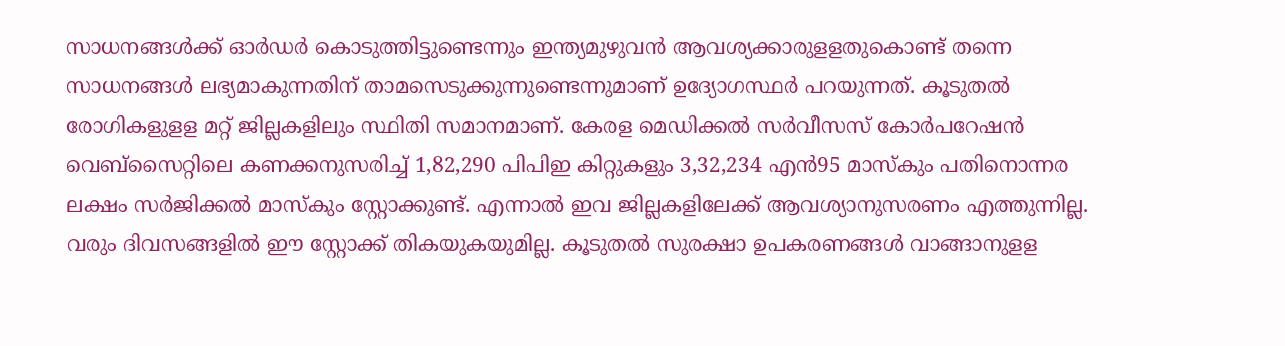സാധനങ്ങൾക്ക് ഓർഡർ കൊടുത്തിട്ടുണ്ടെന്നും ഇന്ത്യമുഴുവൻ ആവശ്യക്കാരുളളതുകൊണ്ട് തന്നെ സാധനങ്ങൾ ലഭ്യമാകുന്നതിന് താമസെടുക്കുന്നുണ്ടെന്നുമാണ് ഉദ്യോഗസ്ഥർ പറയുന്നത്. കൂടുതൽ രോഗികളുളള മറ്റ് ജില്ലകളിലും സ്ഥിതി സമാനമാണ്. കേരള മെഡിക്കൽ സർവീസസ് കോർപറേഷൻ വെബ്സൈറ്റിലെ കണക്കനുസരിച്ച് 1,82,290 പിപിഇ കിറ്റുകളും 3,32,234 എൻ95 മാസ്കും പതിനൊന്നര ലക്ഷം സർജിക്കൽ മാസ്കും സ്റ്റോക്കുണ്ട്. എന്നാൽ ഇവ ജില്ലകളിലേക്ക് ആവശ്യാനുസരണം എത്തുന്നില്ല. വരും ദിവസങ്ങളിൽ ഈ സ്റ്റോക്ക് തികയുകയുമില്ല. കൂടുതൽ സുരക്ഷാ ഉപകരണങ്ങൾ വാങ്ങാനുളള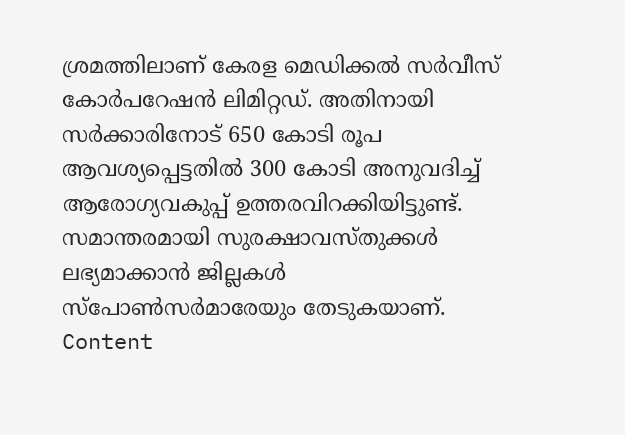ശ്രമത്തിലാണ് കേരള മെഡിക്കൽ സർവീസ് കോർപറേഷൻ ലിമിറ്റഡ്. അതിനായി സർക്കാരിനോട് 650 കോടി രൂപ ആവശ്യപ്പെട്ടതിൽ 300 കോടി അനുവദിച്ച് ആരോഗ്യവകുപ്പ് ഉത്തരവിറക്കിയിട്ടുണ്ട്. സമാന്തരമായി സുരക്ഷാവസ്തുക്കൾ ലഭ്യമാക്കാൻ ജില്ലകൾ സ്പോൺസർമാരേയും തേടുകയാണ്. Content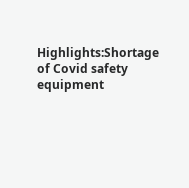Highlights:Shortage of Covid safety equipment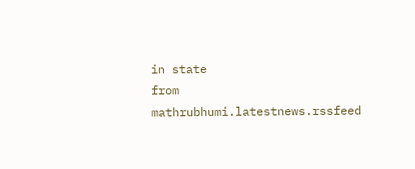in state
from mathrubhumi.latestnews.rssfeed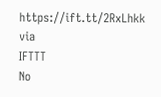https://ift.tt/2RxLhkk
via
IFTTT
No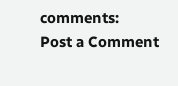comments:
Post a Comment